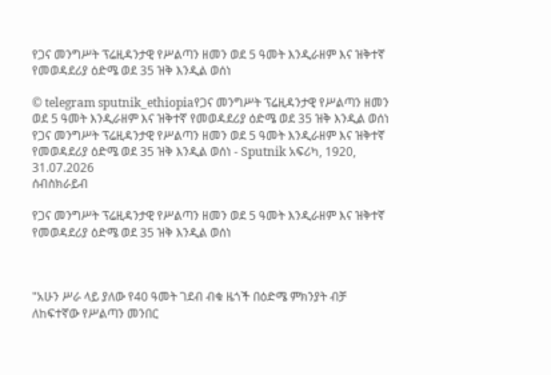የጋና መንግሥት ፕሬዚዳንታዊ የሥልጣን ዘመን ወደ 5 ዓመት እንዲራዘም እና ዝቅተኛ የመወዳደሪያ ዕድሜ ወደ 35 ዝቅ እንዲል ወሰነ

© telegram sputnik_ethiopiaየጋና መንግሥት ፕሬዚዳንታዊ የሥልጣን ዘመን ወደ 5 ዓመት እንዲራዘም እና ዝቅተኛ የመወዳደሪያ ዕድሜ ወደ 35 ዝቅ እንዲል ወሰነ
የጋና መንግሥት ፕሬዚዳንታዊ የሥልጣን ዘመን ወደ 5 ዓመት እንዲራዘም እና ዝቅተኛ የመወዳደሪያ ዕድሜ ወደ 35 ዝቅ እንዲል ወሰነ - Sputnik አፍሪካ, 1920, 31.07.2026
ሰብስክራይብ

የጋና መንግሥት ፕሬዚዳንታዊ የሥልጣን ዘመን ወደ 5 ዓመት እንዲራዘም እና ዝቅተኛ የመወዳደሪያ ዕድሜ ወደ 35 ዝቅ እንዲል ወሰነ



"አሁን ሥራ ላይ ያለው የ40 ዓመት ገደብ ብቁ ዜጎች በዕድሜ ምክንያት ብቻ ለከፍተኛው የሥልጣን መንበር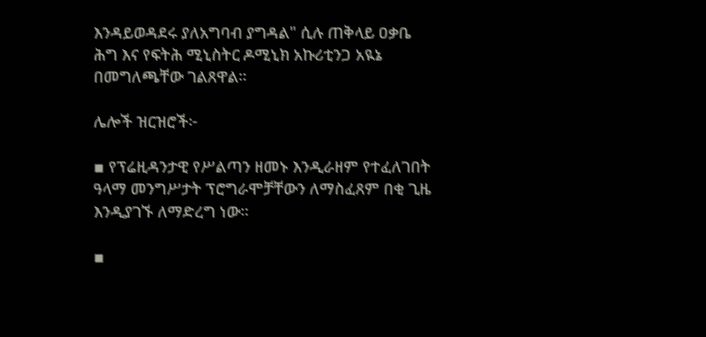እንዳይወዳደሩ ያለአግባብ ያግዳል" ሲሉ ጠቅላይ ዐቃቤ ሕግ እና የፍትሕ ሚኒስትር ዶሚኒክ አኩሪቲንጋ አዪኔ በመግለጫቸው ገልጸዋል።

ሌሎች ዝርዝሮች፦

▪ የፕሬዚዳንታዊ የሥልጣን ዘመኑ እንዲራዘም የተፈለገበት ዓላማ መንግሥታት ፕሮግራሞቻቸውን ለማስፈጸም በቂ ጊዜ እንዲያገኙ ለማድረግ ነው።

▪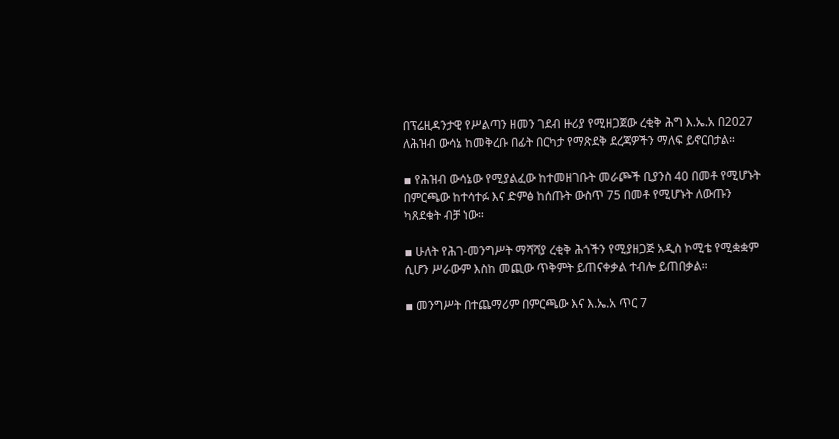በፕሬዚዳንታዊ የሥልጣን ዘመን ገደብ ዙሪያ የሚዘጋጀው ረቂቅ ሕግ እ.ኤ.አ በ2027 ለሕዝብ ውሳኔ ከመቅረቡ በፊት በርካታ የማጽደቅ ደረጃዎችን ማለፍ ይኖርበታል።

▪ የሕዝብ ውሳኔው የሚያልፈው ከተመዘገቡት መራጮች ቢያንስ 40 በመቶ የሚሆኑት በምርጫው ከተሳተፉ እና ድምፅ ከሰጡት ውስጥ 75 በመቶ የሚሆኑት ለውጡን ካጸደቁት ብቻ ነው።

▪ ሁለት የሕገ-መንግሥት ማሻሻያ ረቂቅ ሕጎችን የሚያዘጋጅ አዲስ ኮሚቴ የሚቋቋም ሲሆን ሥራውም እስከ መጪው ጥቅምት ይጠናቀቃል ተብሎ ይጠበቃል።

▪ መንግሥት በተጨማሪም በምርጫው እና እ.ኤ.አ ጥር 7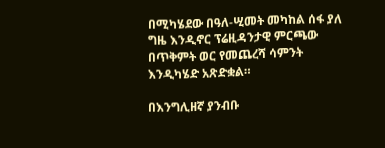በሚካሄደው በዓለ-ሢመት መካከል ሰፋ ያለ ግዜ እንዲኖር ፕሬዚዳንታዊ ምርጫው በጥቅምት ወር የመጨረሻ ሳምንት እንዲካሄድ አጽድቋል።

በእንግሊዘኛ ያንብቡ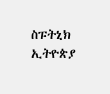ስፑትኒክ ኢትዮጵያ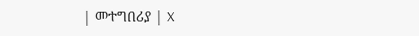| መተግበሪያ | X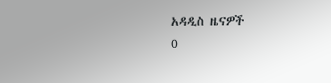አዳዲስ ዜናዎች
0